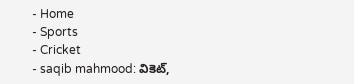- Home
- Sports
- Cricket
- saqib mahmood: వికెట్,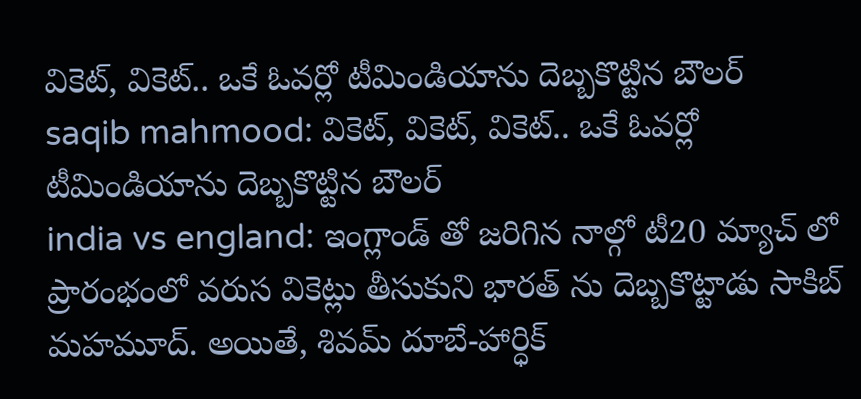వికెట్, వికెట్.. ఒకే ఓవర్లో టీమిండియాను దెబ్బకొట్టిన బౌలర్
saqib mahmood: వికెట్, వికెట్, వికెట్.. ఒకే ఓవర్లో టీమిండియాను దెబ్బకొట్టిన బౌలర్
india vs england: ఇంగ్లాండ్ తో జరిగిన నాల్గో టీ20 మ్యాచ్ లో ప్రారంభంలో వరుస వికెట్లు తీసుకుని భారత్ ను దెబ్బకొట్టాడు సాకిబ్ మహమూద్. అయితే, శివమ్ దూబే-హార్ధిక్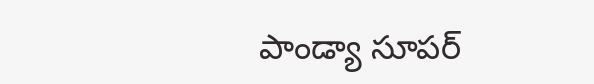పాండ్యా సూపర్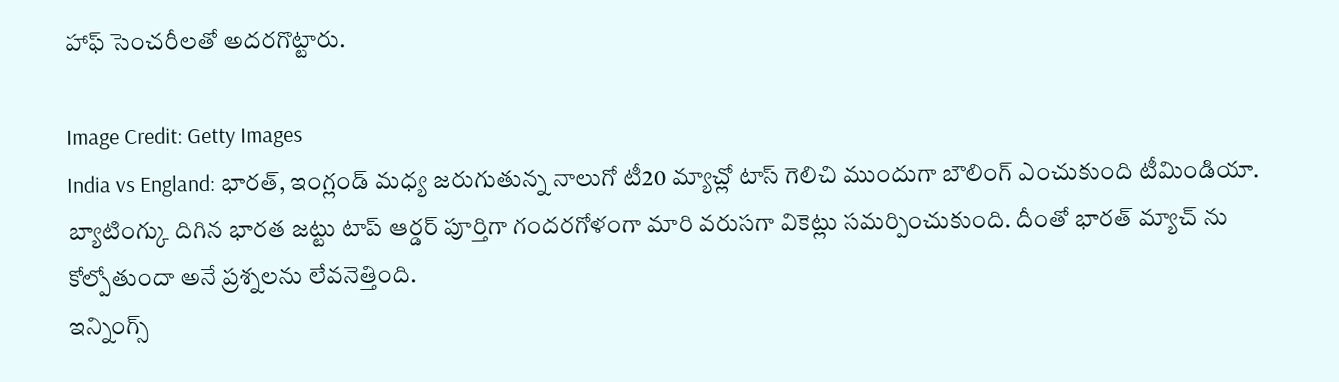హాఫ్ సెంచరీలతో అదరగొట్టారు.

Image Credit: Getty Images
India vs England: భారత్, ఇంగ్లండ్ మధ్య జరుగుతున్న నాలుగో టీ20 మ్యాచ్లో టాస్ గెలిచి ముందుగా బౌలింగ్ ఎంచుకుంది టీమిండియా. బ్యాటింగ్కు దిగిన భారత జట్టు టాప్ ఆర్డర్ పూర్తిగా గందరగోళంగా మారి వరుసగా వికెట్లు సమర్పించుకుంది. దీంతో భారత్ మ్యాచ్ ను కోల్పోతుందా అనే ప్రశ్నలను లేవనెత్తింది.
ఇన్నింగ్స్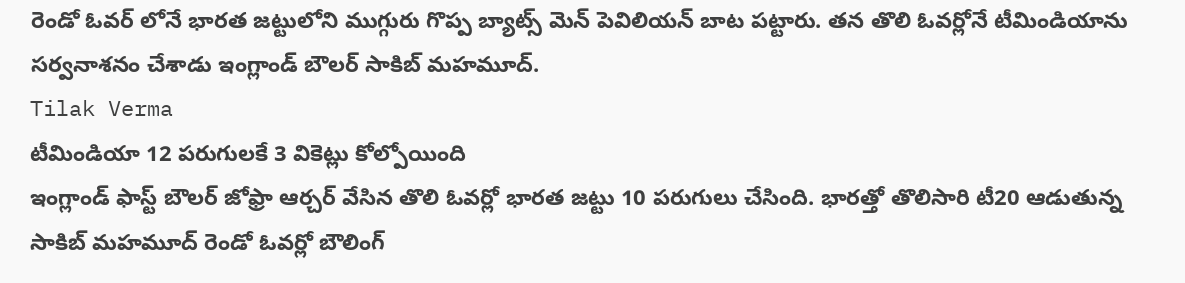రెండో ఓవర్ లోనే భారత జట్టులోని ముగ్గురు గొప్ప బ్యాట్స్ మెన్ పెవిలియన్ బాట పట్టారు. తన తొలి ఓవర్లోనే టీమిండియాను సర్వనాశనం చేశాడు ఇంగ్లాండ్ బౌలర్ సాకిబ్ మహమూద్.
Tilak Verma
టీమిండియా 12 పరుగులకే 3 వికెట్లు కోల్పోయింది
ఇంగ్లాండ్ ఫాస్ట్ బౌలర్ జోఫ్రా ఆర్చర్ వేసిన తొలి ఓవర్లో భారత జట్టు 10 పరుగులు చేసింది. భారత్తో తొలిసారి టీ20 ఆడుతున్న సాకిబ్ మహమూద్ రెండో ఓవర్లో బౌలింగ్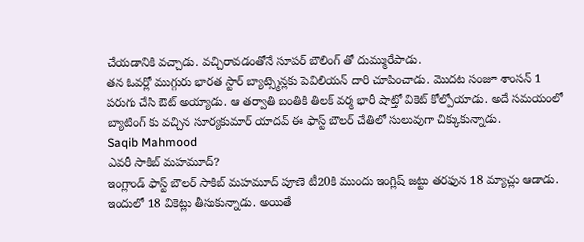చేయడానికి వచ్చాడు. వచ్చిరావడంతోనే సూపర్ బౌలింగ్ తో దుమ్మురేపాడు.
తన ఓవర్లో ముగ్గురు భారత స్టార్ బ్యాట్స్మెన్లకు పెవిలియన్ దారి చూపించాడు. మొదట సంజూ శాంసన్ 1 పరుగు చేసి ఔట్ అయ్యాడు. ఆ తర్వాతి బంతికి తిలక్ వర్మ భారీ షాట్తో వికెట్ కోల్పోయాడు. అదే సమయంలో బ్యాటింగ్ కు వచ్చిన సూర్యకుమార్ యాదవ్ ఈ ఫాస్ట్ బౌలర్ చేతిలో సులువుగా చిక్కుకున్నాడు.
Saqib Mahmood
ఎవరీ సాకిబ్ మహమూద్?
ఇంగ్లాండ్ ఫాస్ట్ బౌలర్ సాకిబ్ మహమూద్ పూణె టీ20కి ముందు ఇంగ్లిష్ జట్టు తరఫున 18 మ్యాచ్లు ఆడాడు. ఇందులో 18 వికెట్లు తీసుకున్నాడు. అయితే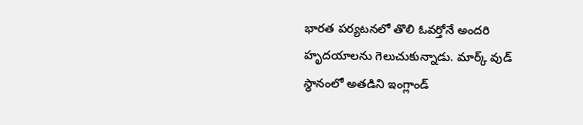భారత పర్యటనలో తొలి ఓవర్తోనే అందరి హృదయాలను గెలుచుకున్నాడు. మార్క్ వుడ్ స్థానంలో అతడిని ఇంగ్లాండ్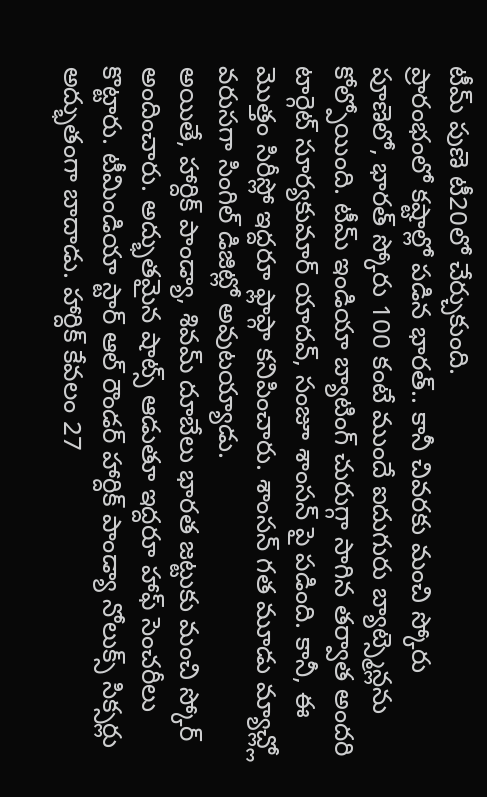టీమ్ పుణె టీ20లో చేర్చుకుంది.
ప్రారంభంలో కష్టాల్లో పడిన భారత్.. కానీ చివరకు మంచి స్కోరు
పూణెలో, భారత్ స్కోరు 100 కంటే ముందే ఐదుగురు బ్యాట్స్మెన్లను కోల్పోయింది. టీమ్ ఇండియా బ్యాటింగ్ చురుగ్గా సాగిన తర్వాత అందరి టార్గెట్ సూర్యకుమార్ యాదవ్, సంజూ శాంసన్ పై పడింది. కానీ, ఈ మొత్తం సిరీస్లో ఇద్దరూ ఫ్లాప్గా కనిపించారు. శాంసన్ గత మూడు మ్యాచ్ల్లో వరుసగా సింగిల్ డిజిట్లో అవుటయ్యాడు.
అయితే, హార్దిక్ పాండ్యా, శివమ్ దూబేలు భారత జట్టుకు మంచి స్కోర్ అందించారు. అద్భుతమైన షాట్స్ ఆడుతూ ఇద్దరూ హాఫ్ సెంచరీలు కొట్టారు. టీమిండియా స్టార్ ఆల్ రౌండర్ హార్దిక్ పాండ్యా నోలుక్స్ సిక్సర్లు అద్భుతంగా బాదాడు. హార్దిక్ కేవలం 27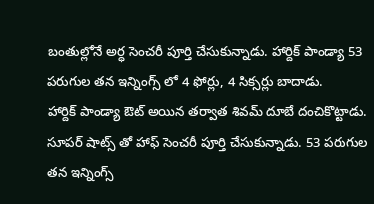బంతుల్లోనే అర్ధ సెంచరీ పూర్తి చేసుకున్నాడు. హార్దిక్ పాండ్యా 53 పరుగుల తన ఇన్నింగ్స్ లో 4 ఫోర్లు, 4 సిక్సర్లు బాదాడు.
హార్దిక్ పాండ్యా ఔట్ అయిన తర్వాత శివమ్ దూబే దంచికొట్టాడు. సూపర్ షాట్స్ తో హాఫ్ సెంచరీ పూర్తి చేసుకున్నాడు. 53 పరుగుల తన ఇన్నింగ్స్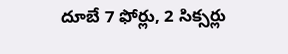దూబే 7 ఫోర్లు, 2 సిక్సర్లు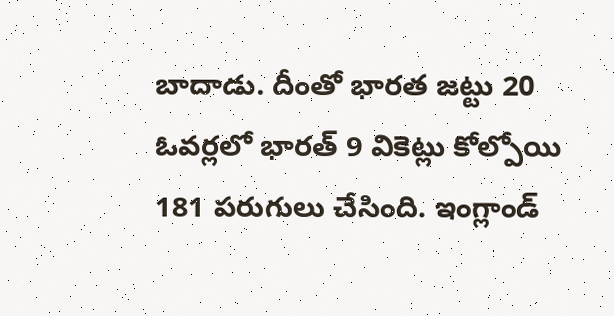బాదాడు. దీంతో భారత జట్టు 20 ఓవర్లలో భారత్ 9 వికెట్లు కోల్పోయి 181 పరుగులు చేసింది. ఇంగ్లాండ్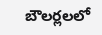బౌలర్లలలో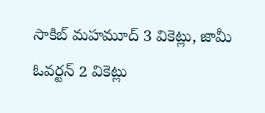సాకిబ్ మహమూద్ 3 వికెట్లు, జామీ ఓవర్టన్ 2 వికెట్లు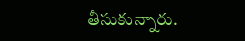తీసుకున్నారు.